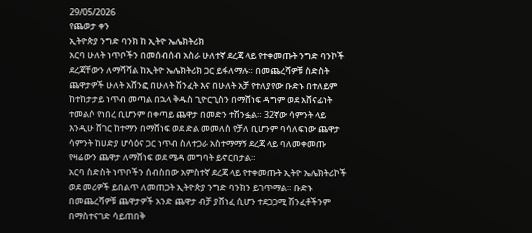29/05/2026
የጨወታ ቀን
ኢትዮጵያ ንግድ ባንክ ከ ኢትዮ ኤሌክትሪክ
አርባ ሁለት ነጥቦችን በመሰብሰብ አስራ ሁለተኛ ደረጃ ላይ የተቀመጡት ንግድ ባንኮች ደረጃቸውን ለማሻሻል ከኢትዮ ኤሌክትሪክ ጋር ይፋለማሉ። በመጨረሻዎቹ ስድስት ጨዋታዎች ሁለት አሸንፎ በሁለት ሽንፈት እና በሁለት አቻ የተለያየው ቡድኑ በተለይም ከተከታታይ ነጥብ መጣል በኋላ ቅዱስ ጊዮርጊስን በማሸነፍ ዳግም ወደ አሸናፊነት ተመልሶ የነበረ ቢሆንም በቀጣይ ጨዋታ በመድን ተሽንፏል። 32ኛው ሳምንት ላይ እንዲሁ ሸገር ከተማን በማሸነፍ ወደ ድል መመለስ የቻለ ቢሆንም ባሳለፍነው ጨዋታ ሳምንት ከሀድያ ሆሳዕና ጋር ነጥብ ስለተጋራ አስተማማኝ ደረጃ ላይ ባለመቀመጡ የዛሬውን ጨዋታ ለማሸነፍ ወደ ሜዳ መግባት ይኖርበታል።
አርባ ስድስት ነጥቦችን ሰብስበው አምስተኛ ደረጃ ላይ የተቀመጡት ኢትዮ ኤሌክትሪኮች ወደ መሪዎች ይበልጥ ለመጠጋት ኢትዮጵያ ንግድ ባንክን ይገጥማል። ቡድኑ በመጨረሻዎቹ ጨዋታዎች አንድ ጨዋታ ብቻ ያሸነፈ ሲሆን ተደጋጋሚ ሽንፈቶችንም በማስተናገድ ሳይጠበቅ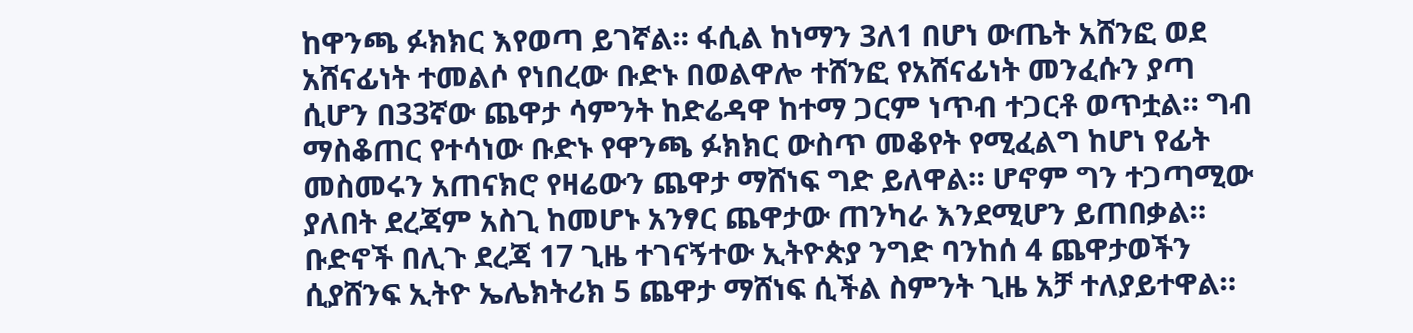ከዋንጫ ፉክክር እየወጣ ይገኛል። ፋሲል ከነማን 3ለ1 በሆነ ውጤት አሸንፎ ወደ አሸናፊነት ተመልሶ የነበረው ቡድኑ በወልዋሎ ተሸንፎ የአሸናፊነት መንፈሱን ያጣ ሲሆን በ33ኛው ጨዋታ ሳምንት ከድሬዳዋ ከተማ ጋርም ነጥብ ተጋርቶ ወጥቷል። ግብ ማስቆጠር የተሳነው ቡድኑ የዋንጫ ፉክክር ውስጥ መቆየት የሚፈልግ ከሆነ የፊት መስመሩን አጠናክሮ የዛሬውን ጨዋታ ማሸነፍ ግድ ይለዋል። ሆኖም ግን ተጋጣሚው ያለበት ደረጃም አስጊ ከመሆኑ አንፃር ጨዋታው ጠንካራ እንደሚሆን ይጠበቃል።
ቡድኖች በሊጉ ደረጃ 17 ጊዜ ተገናኝተው ኢትዮጵያ ንግድ ባንከሰ 4 ጨዋታወችን ሲያሸንፍ ኢትዮ ኤሌክትሪክ 5 ጨዋታ ማሸነፍ ሲችል ስምንት ጊዜ አቻ ተለያይተዋል።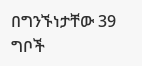በግንኙነታቸው 39 ግቦች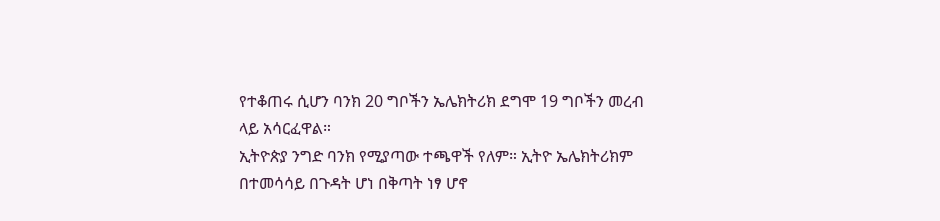የተቆጠሩ ሲሆን ባንክ 20 ግቦችን ኤሌክትሪክ ደግሞ 19 ግቦችን መረብ ላይ አሳርፈዋል።
ኢትዮጵያ ንግድ ባንክ የሚያጣው ተጫዋች የለም። ኢትዮ ኤሌክትሪክም በተመሳሳይ በጉዳት ሆነ በቅጣት ነፃ ሆኖ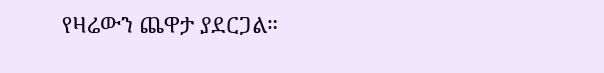የዛሬውን ጨዋታ ያደርጋል።